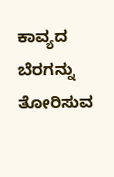ಕಾವ್ಯದ ಬೆರಗನ್ನು ತೋರಿಸುವ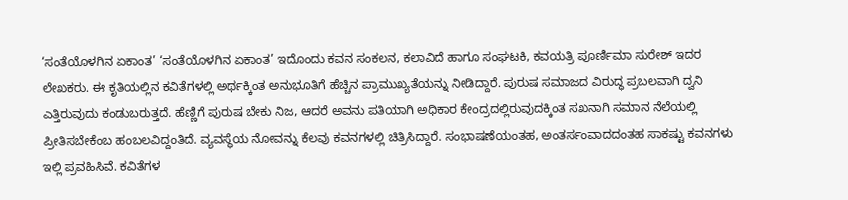‘ಸಂತೆಯೊಳಗಿನ ಏಕಾಂತ’ ‘ಸಂತೆಯೊಳಗಿನ ಏಕಾಂತ’ ಇದೊಂದು ಕವನ ಸಂಕಲನ, ಕಲಾವಿದೆ ಹಾಗೂ ಸಂಘಟಕಿ, ಕವಯತ್ರಿ ಪೂರ್ಣಿಮಾ ಸುರೇಶ್ ಇದರ ಲೇಖಕರು. ಈ ಕೃತಿಯಲ್ಲಿನ ಕವಿತೆಗಳಲ್ಲಿ ಅರ್ಥಕ್ಕಿಂತ ಅನುಭೂತಿಗೆ ಹೆಚ್ಚಿನ ಪ್ರಾಮುಖ್ಯತೆಯನ್ನು ನೀಡಿದ್ದಾರೆ. ಪುರುಷ ಸಮಾಜದ ವಿರುದ್ಧ ಪ್ರಬಲವಾಗಿ ದ್ವನಿ ಎತ್ತಿರುವುದು ಕಂಡುಬರುತ್ತದೆ. ಹೆಣ್ಣಿಗೆ ಪುರುಷ ಬೇಕು ನಿಜ, ಆದರೆ ಅವನು ಪತಿಯಾಗಿ ಅಧಿಕಾರ ಕೇಂದ್ರದಲ್ಲಿರುವುದಕ್ಕಿಂತ ಸಖನಾಗಿ ಸಮಾನ ನೆಲೆಯಲ್ಲಿ ಪ್ರೀತಿಸಬೇಕೆಂಬ ಹಂಬಲವಿದ್ದಂತಿದೆ. ವ್ಯವಸ್ಥೆಯ ನೋವನ್ನು ಕೆಲವು ಕವನಗಳಲ್ಲಿ ಚಿತ್ರಿಸಿದ್ದಾರೆ. ಸಂಭಾಷಣೆಯಂತಹ, ಅಂತರ್ಸಂವಾದದಂತಹ ಸಾಕಷ್ಟು ಕವನಗಳು ಇಲ್ಲಿ ಪ್ರವಹಿಸಿವೆ. ಕವಿತೆಗಳ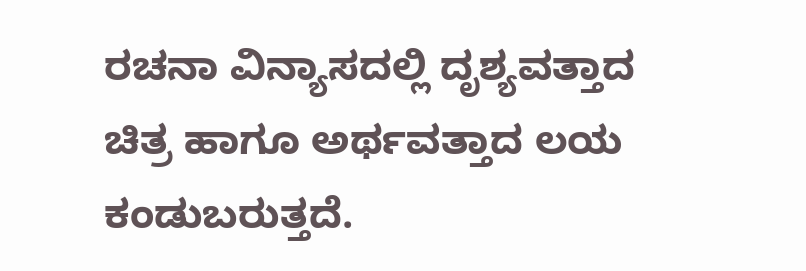ರಚನಾ ವಿನ್ಯಾಸದಲ್ಲಿ ದೃಶ್ಯವತ್ತಾದ ಚಿತ್ರ ಹಾಗೂ ಅರ್ಥವತ್ತಾದ ಲಯ ಕಂಡುಬರುತ್ತದೆ.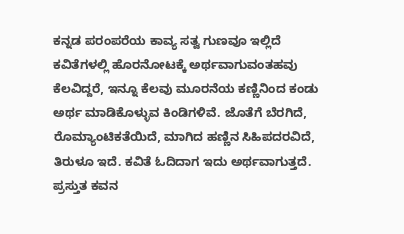ಕನ್ನಡ ಪರಂಪರೆಯ ಕಾವ್ಯ ಸತ್ವ ಗುಣವೂ ಇಲ್ಲಿದೆ ಕವಿತೆಗಳಲ್ಲಿ ಹೊರನೋಟಕ್ಕೆ ಅರ್ಥವಾಗುವಂತಹವು ಕೆಲವಿದ್ದರೆ, ಇನ್ನೂ ಕೆಲವು ಮೂರನೆಯ ಕಣ್ಣಿನಿಂದ ಕಂಡು ಅರ್ಥ ಮಾಡಿಕೊಳ್ಳುವ ಕಿಂಡಿಗಳಿವೆ. ಜೊತೆಗೆ ಬೆರಗಿದೆ, ರೊಮ್ಯಾಂಟಿಕತೆಯಿದೆ, ಮಾಗಿದ ಹಣ್ಣಿನ ಸಿಹಿಪದರವಿದೆ, ತಿರುಳೂ ಇದೆ. ಕವಿತೆ ಓದಿದಾಗ ಇದು ಅರ್ಥವಾಗುತ್ತದೆ. ಪ್ರಸ್ತುತ ಕವನ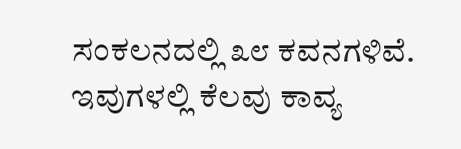ಸಂಕಲನದಲ್ಲಿ ೩೮ ಕವನಗಳಿವೆ. ಇವುಗಳಲ್ಲಿ ಕೆಲವು ಕಾವ್ಯ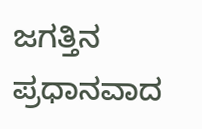ಜಗತ್ತಿನ ಪ್ರಧಾನವಾದ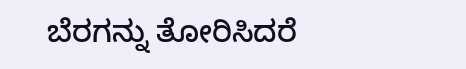ಬೆರಗನ್ನು ತೋರಿಸಿದರೆ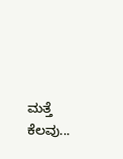ಮತ್ತೆ ಕೆಲವು...